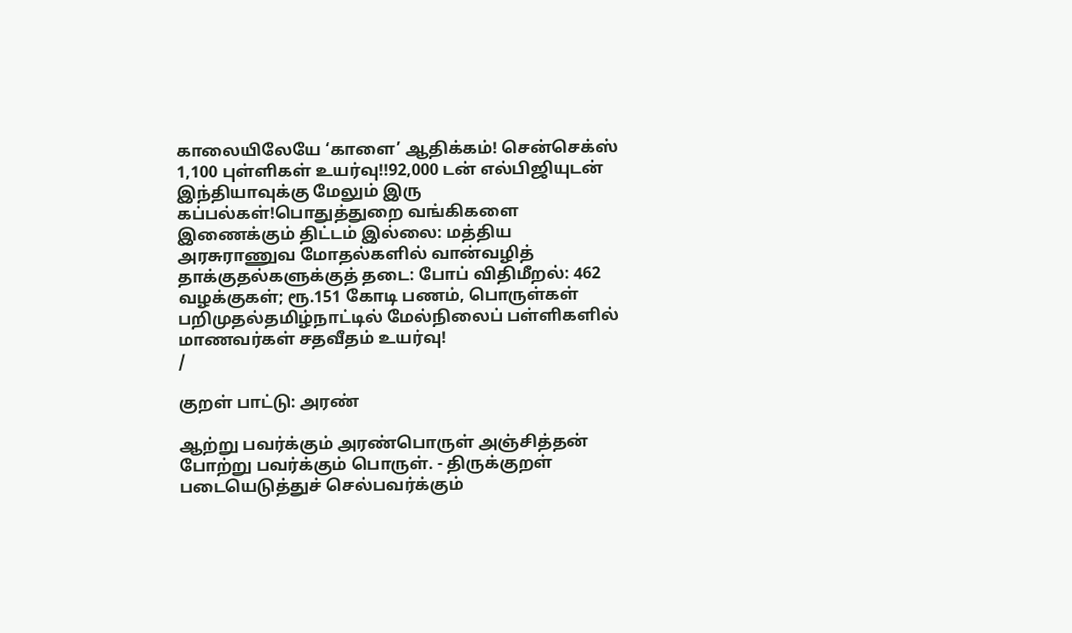காலையிலேயே ‘காளை’ ஆதிக்கம்! சென்செக்ஸ் 1,100 புள்ளிகள் உயர்வு!!92,000 டன் எல்பிஜியுடன் இந்தியாவுக்கு மேலும் இரு கப்பல்கள்!பொதுத்துறை வங்கிகளை இணைக்கும் திட்டம் இல்லை: மத்திய அரசுராணுவ மோதல்களில் வான்வழித் தாக்குதல்களுக்குத் தடை: போப் விதிமீறல்: 462 வழக்குகள்; ரூ.151 கோடி பணம், பொருள்கள் பறிமுதல்தமிழ்நாட்டில் மேல்நிலைப் பள்ளிகளில் மாணவர்கள் சதவீதம் உயர்வு!
/

குறள் பாட்டு: அரண்

ஆற்று பவர்க்கும் அரண்பொருள் அஞ்சித்தன் போற்று பவர்க்கும் பொருள். - திருக்குறள் படையெடுத்துச் செல்பவர்க்கும்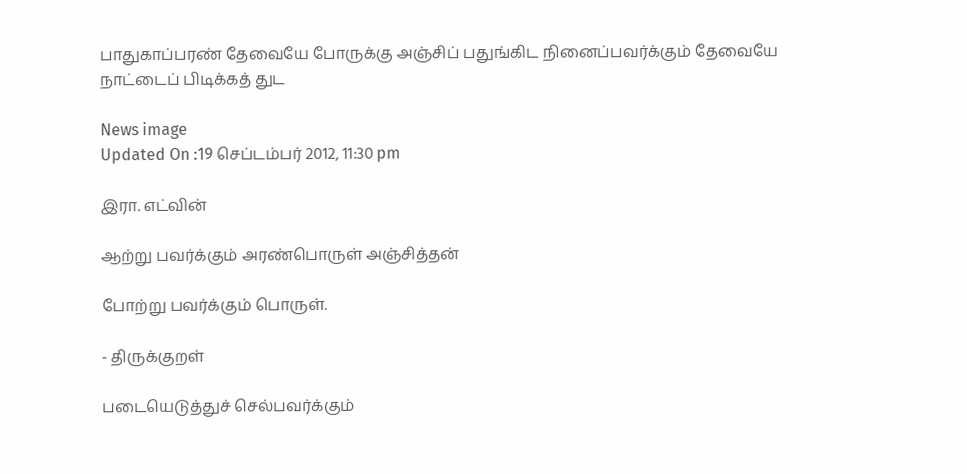பாதுகாப்பரண் தேவையே போருக்கு அஞ்சிப் பதுங்கிட நினைப்பவர்க்கும் தேவையே நாட்டைப் பிடிக்கத் துட

News image
Updated On :19 செப்டம்பர் 2012, 11:30 pm

இரா. எட்வின்

ஆற்று பவர்க்கும் அரண்பொருள் அஞ்சித்தன்

போற்று பவர்க்கும் பொருள்.

- திருக்குறள்

படையெடுத்துச் செல்பவர்க்கும்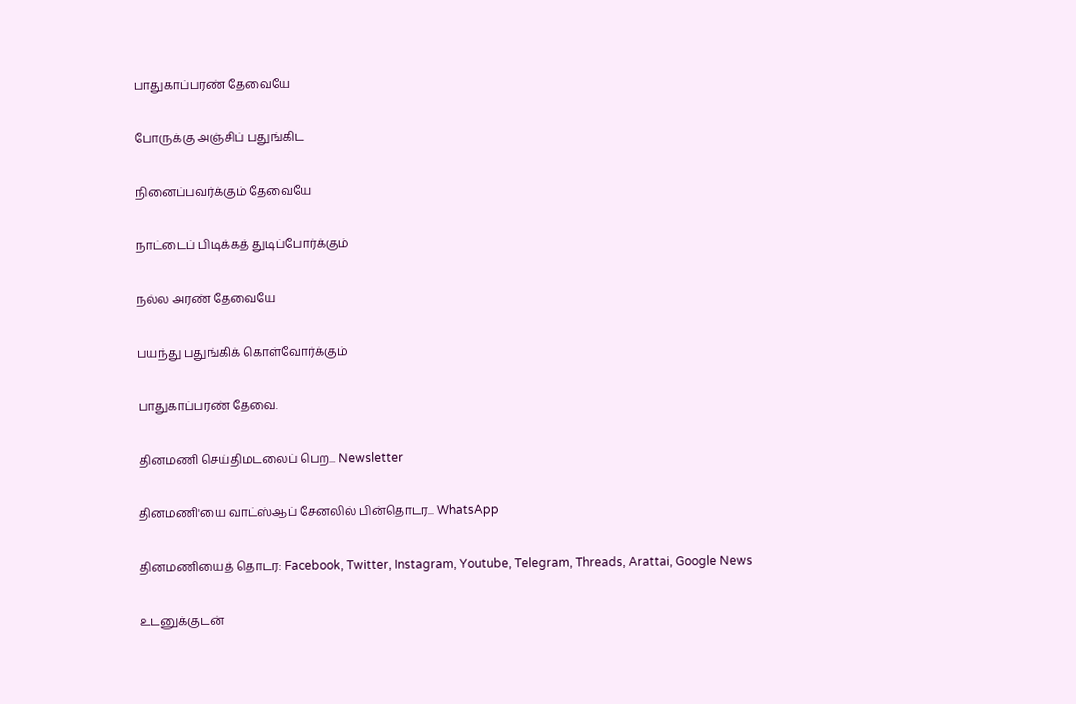பாதுகாப்பரண் தேவையே

போருக்கு அஞ்சிப் பதுங்கிட

நினைப்பவர்க்கும் தேவையே

நாட்டைப் பிடிக்கத் துடிப்போர்க்கும்

நல்ல அரண் தேவையே

பயந்து பதுங்கிக் கொள்வோர்க்கும்

பாதுகாப்பரண் தேவை.

தினமணி செய்திமடலைப் பெற... Newsletter

தினமணி'யை வாட்ஸ்ஆப் சேனலில் பின்தொடர... WhatsApp

தினமணியைத் தொடர: Facebook, Twitter, Instagram, Youtube, Telegram, Threads, Arattai, Google News

உடனுக்குடன்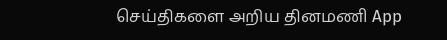செய்திகளை அறிய தினமணி App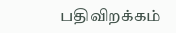பதிவிறக்கம்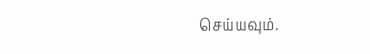செய்யவும்.